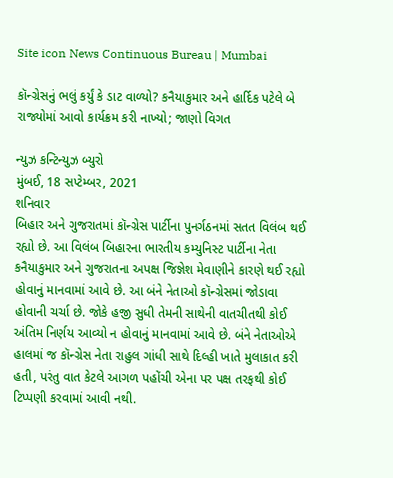Site icon News Continuous Bureau | Mumbai

કૉન્ગ્રેસનું ભલું કર્યું કે ડાટ વાળ્યો? કનૈયાકુમાર અને હાર્દિક પટેલે બે રાજ્યોમાં આવો કાર્યક્રમ કરી નાખ્યો; જાણો વિગત

ન્યુઝ કન્ટિન્યુઝ બ્યુરો
મુંબઈ, 18 સપ્ટેમ્બર, 2021
શનિવાર
બિહાર અને ગુજરાતમાં કૉન્ગ્રેસ પાર્ટીના પુનર્ગઠનમાં સતત વિલંબ થઈ રહ્યો છે. આ વિલંબ બિહારના ભારતીય કમ્યુનિસ્ટ પાર્ટીના નેતા કનૈયાકુમાર અને ગુજરાતના અપક્ષ જિજ્ઞેશ મેવાણીને કારણે થઈ રહ્યો હોવાનું માનવામાં આવે છે. આ બંને નેતાઓ કૉન્ગ્રેસમાં જોડાવા હોવાની ચર્ચા છે. જોકે હજી સુધી તેમની સાથેની વાતચીતથી કોઈ અંતિમ નિર્ણય આવ્યો ન હોવાનું માનવામાં આવે છે. બંને નેતાઓએ હાલમાં જ કૉન્ગ્રેસ નેતા રાહુલ ગાંધી સાથે દિલ્હી ખાતે મુલાકાત કરી હતી, પરંતુ વાત કેટલે આગળ પહોંચી એના પર પક્ષ તરફથી કોઈ ટિપ્પણી કરવામાં આવી નથી.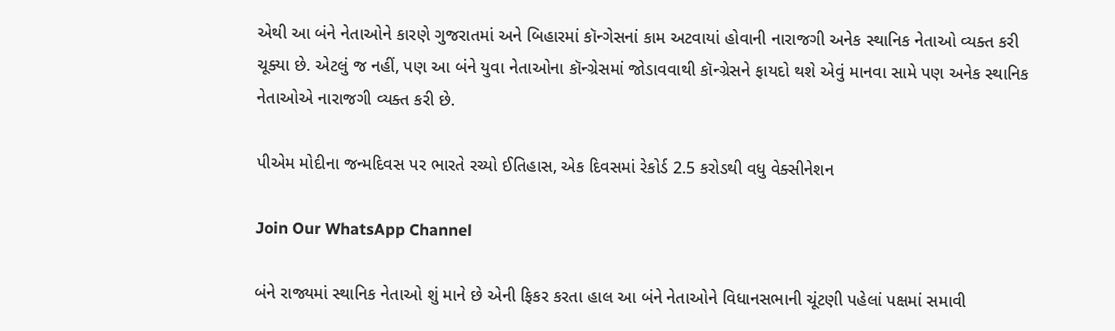એથી આ બંને નેતાઓને કારણે ગુજરાતમાં અને બિહારમાં કૉન્ગેસનાં કામ અટવાયાં હોવાની નારાજગી અનેક સ્થાનિક નેતાઓ વ્યક્ત કરી ચૂક્યા છે. એટલું જ નહીં, પણ આ બંને યુવા નેતાઓના કૉન્ગ્રેસમાં જોડાવવાથી કૉન્ગ્રેસને ફાયદો થશે એવું માનવા સામે પણ અનેક સ્થાનિક નેતાઓએ નારાજગી વ્યક્ત કરી છે.

પીએમ મોદીના જન્મદિવસ પર ભારતે રચ્યો ઈતિહાસ, એક દિવસમાં રેકોર્ડ 2.5 કરોડથી વધુ વેક્સીનેશન

Join Our WhatsApp Channel

બંને રાજ્યમાં સ્થાનિક નેતાઓ શું માને છે એની ફિકર કરતા હાલ આ બંને નેતાઓને વિધાનસભાની ચૂંટણી પહેલાં પક્ષમાં સમાવી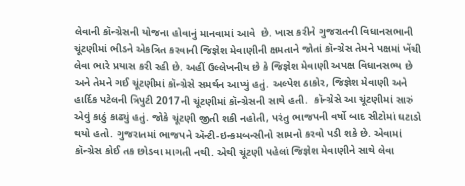લેવાની કૉન્ગ્રેસની યોજના હોવાનું માનવામાં આવે  છે. ખાસ કરીને ગુજરાતની વિધાનસભાની ચૂંટણીમાં ભીડને એકત્રિત કરવાની જિજ્ઞેશ મેવાણીની ક્ષમતાને જોતાં કૉન્ગ્રેસ તેમને પક્ષમાં ખેંચી લેવા ભારે પ્રયાસ કરી રહી છે. અહીં ઉલ્લેખનીય છે કે જિજ્ઞેશ મેવાણી અપક્ષ વિધાનસભ્ય છે અને તેમને ગઈ ચૂંટણીમાં કૉન્ગ્રેસે સમર્થન આપ્યું હતું. અલ્પેશ ઠાકોર, જિજ્ઞેશ મેવાણી અને હાર્દિક પટેલની ત્રિપુટી 2017ની ચૂંટણીમાં કૉન્ગ્રેસની સાથે હતી.  કૉન્ગ્રેસે આ ચૂંટણીમાં સારું એવું કાઠું કાઢ્યું હતું. જોકે ચૂંટણી જીતી શકી નહોતી, પરંતુ ભાજપની વર્ષો બાદ સીટોમાં ઘટાડો થયો હતો. ગુજરાતમાં ભાજપને ઍન્ટી-ઇન્કમબન્સીનો સામનો કરવો પડી શકે છે. એવામાં કૉન્ગ્રેસ કોઈ તક છોડવા માગતી નથી. એથી ચૂંટણી પહેલાં જિજ્ઞેશ મેવાણીને સાથે લેવા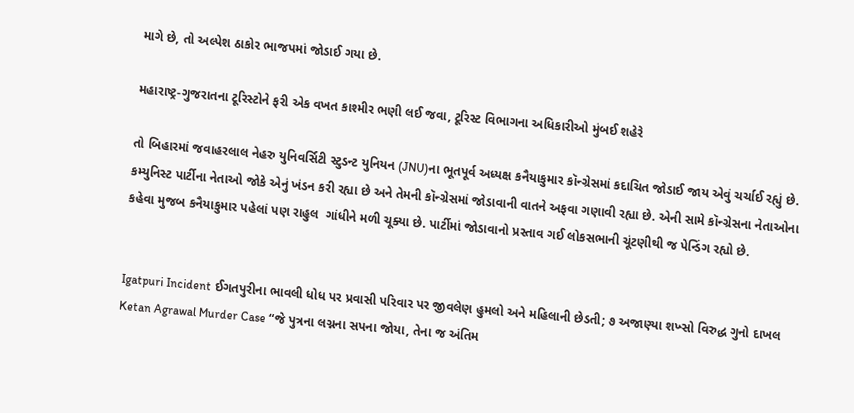માગે છે, તો અલ્પેશ ઠાકોર ભાજપમાં જોડાઈ ગયા છે.

મહારાષ્ટ્ર-ગુજરાતના ટૂરિસ્ટોને ફરી એક વખત કાશ્મીર ભણી લઈ જવા, ટૂરિસ્ટ વિભાગના અધિકારીઓ મુંબઈ શહેરે

તો બિહારમાં જવાહરલાલ નેહરુ યુનિવર્સિટી સ્ટુડન્ટ યુનિયન (JNU)ના ભૂતપૂર્વ અધ્યક્ષ કનૈયાકુમાર કૉન્ગ્રેસમાં કદાચિત જોડાઈ જાય એવું ચર્ચાઈ રહ્યું છે. કમ્યુનિસ્ટ પાર્ટીના નેતાઓ જોકે એનું ખંડન કરી રહ્યા છે અને તેમની કૉન્ગ્રેસમાં જોડાવાની વાતને અફવા ગણાવી રહ્યા છે. એની સામે કૉન્ગ્રેસના નેતાઓના કહેવા મુજબ કનૈયાકુમાર પહેલાં પણ રાહુલ  ગાંધીને મળી ચૂક્યા છે. પાર્ટીમાં જોડાવાનો પ્રસ્તાવ ગઈ લોકસભાની ચૂંટણીથી જ પેન્ડિંગ રહ્યો છે.


Igatpuri Incident ઈગતપુરીના ભાવલી ધોધ પર પ્રવાસી પરિવાર પર જીવલેણ હુમલો અને મહિલાની છેડતી; ૭ અજાણ્યા શખ્સો વિરુદ્ધ ગુનો દાખલ
Ketan Agrawal Murder Case “જે પુત્રના લગ્નના સપના જોયા, તેના જ અંતિમ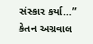સંસ્કાર કર્યા…” કેતન અગ્રવાલ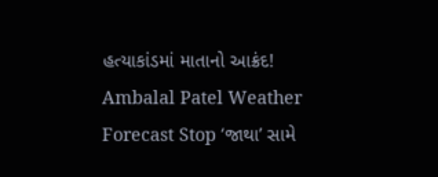હત્યાકાંડમાં માતાનો આક્રંદ!
Ambalal Patel Weather Forecast Stop ‘જાથા’ સામે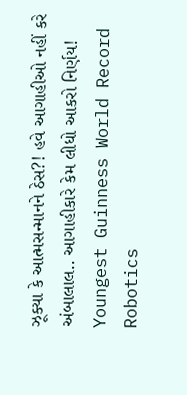ઝૂક્યા કે આત્મસન્માનને ઠેસ?! હવે આગાહીઓ નહીં કરે અંબાલાલ.. આગાહીકારે કેમ લીધો આકરો નિર્ણય!
Youngest Guinness World Record Robotics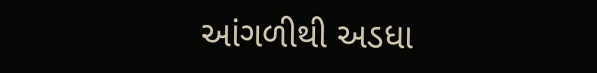આંગળીથી અડધા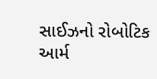સાઈઝનો રોબોટિક આર્મ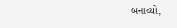બનાવ્યો,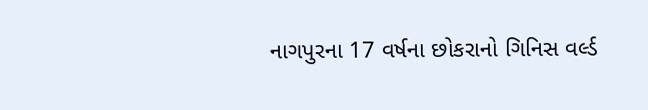નાગપુરના 17 વર્ષના છોકરાનો ગિનિસ વર્લ્ડ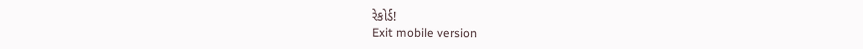રેકોર્ડ!
Exit mobile version